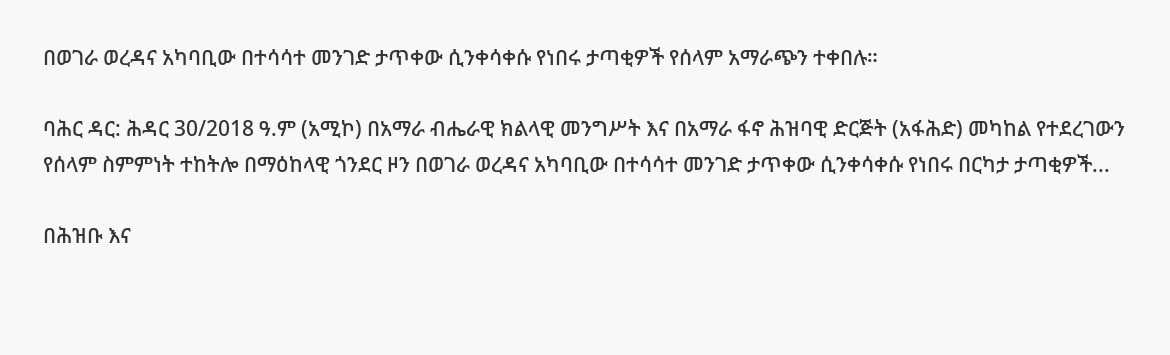በወገራ ወረዳና አካባቢው በተሳሳተ መንገድ ታጥቀው ሲንቀሳቀሱ የነበሩ ታጣቂዎች የሰላም አማራጭን ተቀበሉ።

ባሕር ዳር: ሕዳር 30/2018 ዓ.ም (አሚኮ) በአማራ ብሔራዊ ክልላዊ መንግሥት እና በአማራ ፋኖ ሕዝባዊ ድርጅት (አፋሕድ) መካከል የተደረገውን የሰላም ስምምነት ተከትሎ በማዕከላዊ ጎንደር ዞን በወገራ ወረዳና አካባቢው በተሳሳተ መንገድ ታጥቀው ሲንቀሳቀሱ የነበሩ በርካታ ታጣቂዎች...

በሕዝቡ እና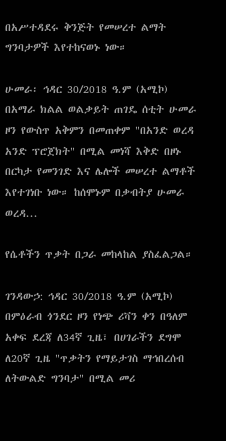በአሥተዳደሩ ቅንጅት የመሠረተ ልማት ግንባታዎች እየተከናወኑ ነው።

ሁመራ፡ ኅዳር 30/2018 ዓ.ም (አሚኮ) በአማራ ክልል ወልቃይት ጠገዴ ሰቲት ሁመራ ዞን የውስጥ አቅምን በመጠቀም "በአንድ ወረዳ አንድ ፕሮጀክት" በሚል መነሻ እቅድ በዞኑ በርካታ የመንገድ እና ሌሎች መሠረተ ልማቶች እየተገነቡ ነው። ከሰሞኑም በቃብትያ ሁመራ ወረዳ...

የሴቶችን ጥቃት በጋራ መከላከል ያስፈልጋል።

ገንዳውኃ: ኅዳር 30/2018 ዓ.ም (አሚኮ) በምዕራብ ጎንደር ዞን የነጭ ሪቫን ቀን በዓለም አቀፍ ደረጃ ለ34ኛ ጊዜ፣ በሀገራችን ደግሞ ለ20ኛ ጊዜ "ጥቃትን የማይታገስ ማኅበረሰብ ለትውልድ ግንባታ" በሚል መሪ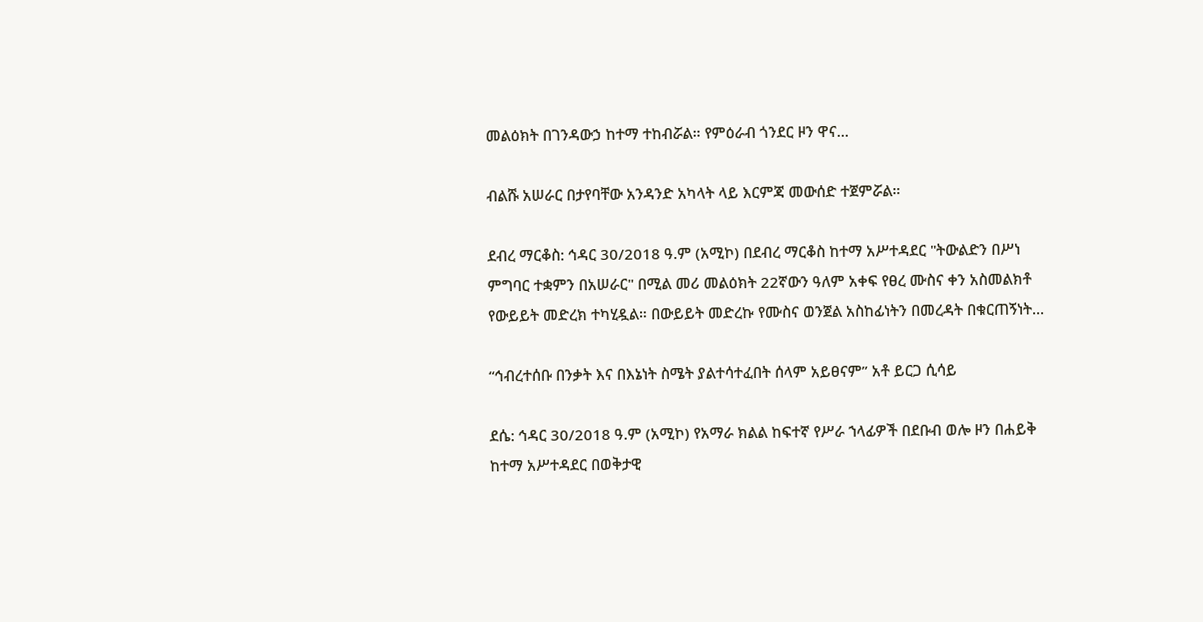መልዕክት በገንዳውኃ ከተማ ተከብሯል። የምዕራብ ጎንደር ዞን ዋና...

ብልሹ አሠራር በታየባቸው አንዳንድ አካላት ላይ እርምጃ መውሰድ ተጀምሯል።

ደብረ ማርቆስ: ኅዳር 30/2018 ዓ.ም (አሚኮ) በደብረ ማርቆስ ከተማ አሥተዳደር "ትውልድን በሥነ ምግባር ተቋምን በአሠራር" በሚል መሪ መልዕክት 22ኛውን ዓለም አቀፍ የፀረ ሙስና ቀን አስመልክቶ የውይይት መድረክ ተካሂዷል። በውይይት መድረኩ የሙስና ወንጀል አስከፊነትን በመረዳት በቁርጠኝነት...

“ኅብረተሰቡ በንቃት እና በእኔነት ስሜት ያልተሳተፈበት ሰላም አይፀናም” አቶ ይርጋ ሲሳይ

ደሴ: ኅዳር 30/2018 ዓ.ም (አሚኮ) የአማራ ክልል ከፍተኛ የሥራ ኀላፊዎች በደቡብ ወሎ ዞን በሐይቅ ከተማ አሥተዳደር በወቅታዊ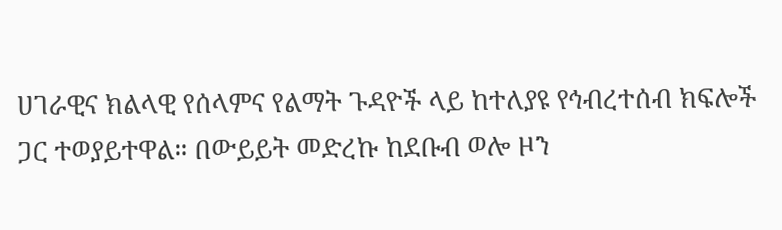ሀገራዊና ክልላዊ የሰላምና የልማት ጉዳዮች ላይ ከተለያዩ የኅብረተሰብ ክፍሎች ጋር ተወያይተዋል። በውይይት መድረኩ ከደቡብ ወሎ ዞን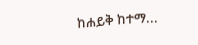ከሐይቅ ከተማ...